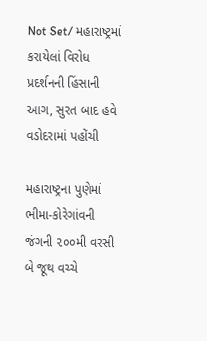Not Set/ મહારાષ્ટ્રમાં કરાયેલાં વિરોધ પ્રદર્શનની હિંસાની આગ, સુરત બાદ હવે વડોદરામાં પહોંચી

મહારાષ્ટ્રના પુણેમાં ભીમા-કોરેગાંવની જંગની ૨૦૦મી વરસી બે જૂથ વચ્ચે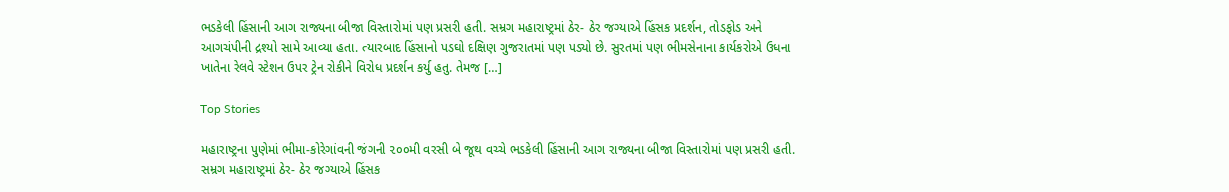ભડકેલી હિંસાની આગ રાજ્યના બીજા વિસ્તારોમાં પણ પ્રસરી હતી. સમ્રગ મહારાષ્ટ્રમાં ઠેર- ઠેર જગ્યાએ હિંસક પ્રદર્શન, તોડફોડ અને આગચંપીની દ્રશ્યો સામે આવ્યા હતા. ત્યારબાદ હિંસાનો પડઘો દક્ષિણ ગુજરાતમાં પણ પડ્યો છે. સુરતમાં પણ ભીમસેનાના કાર્યકરોએ ઉધના ખાતેના રેલવે સ્ટેશન ઉપર ટ્રેન રોકીને વિરોધ પ્રદર્શન કર્યુ હતુ. તેમજ […]

Top Stories

મહારાષ્ટ્રના પુણેમાં ભીમા-કોરેગાંવની જંગની ૨૦૦મી વરસી બે જૂથ વચ્ચે ભડકેલી હિંસાની આગ રાજ્યના બીજા વિસ્તારોમાં પણ પ્રસરી હતી. સમ્રગ મહારાષ્ટ્રમાં ઠેર- ઠેર જગ્યાએ હિંસક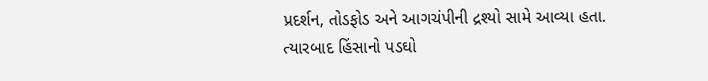પ્રદર્શન, તોડફોડ અને આગચંપીની દ્રશ્યો સામે આવ્યા હતા. ત્યારબાદ હિંસાનો પડઘો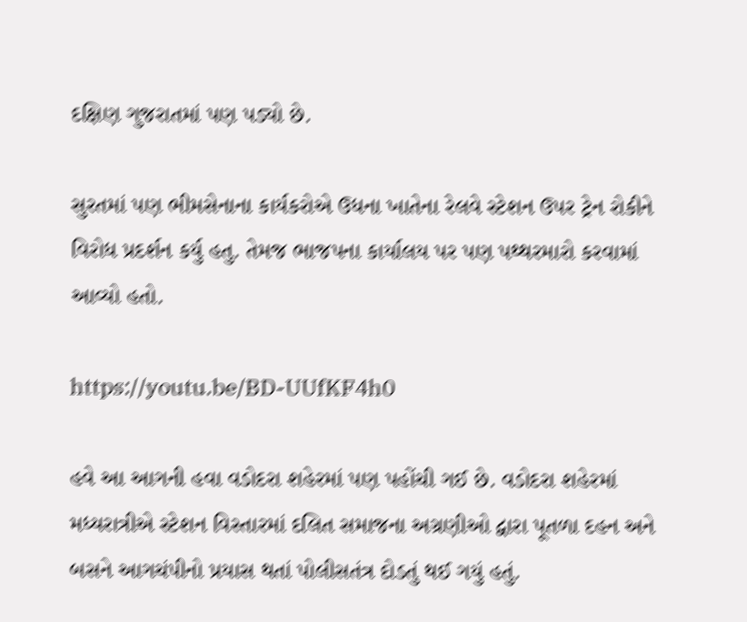દક્ષિણ ગુજરાતમાં પણ પડ્યો છે.

સુરતમાં પણ ભીમસેનાના કાર્યકરોએ ઉધના ખાતેના રેલવે સ્ટેશન ઉપર ટ્રેન રોકીને વિરોધ પ્રદર્શન કર્યુ હતુ. તેમજ ભાજપના કાર્યાલય પર પણ પથ્થરમારો કરવામાં આવ્યો હતો.

https://youtu.be/BD-UUfKF4h0

હવે આ આગની હવા વડોદરા શહેરમાં પણ પહોંચી ગઈ છે. વડોદરા શહેરમાં મધ્યરાત્રીએ સ્ટેશન વિસ્તારમાં દલિત સમાજના અગ્રણીઓ દ્વારા પૂતળા દહન અને બસને આગચંપીનો પ્રયાસ થતાં પોલીસતંત્ર દોડતું થઈ ગયું હતું.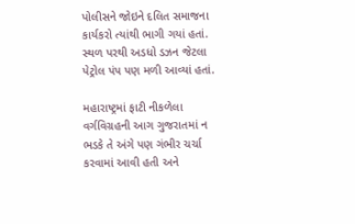પોલીસને જોઇને દલિત સમાજના કાર્યકરો ત્યાંથી ભાગી ગયાં હતાં. સ્થળ પરથી અડધો ડઝન જેટલા પેટ્રોલ પંપ પણ મળી આવ્યાં હતાં.

મહારાષ્ટ્રમાં ફાટી નીકળેલા વર્ગવિગ્રહની આગ ગુજરાતમાં ન ભડકે તે અંગે પણ ગંભીર ચર્ચા કરવામાં આવી હતી અને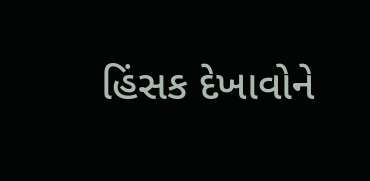હિંસક દેખાવોને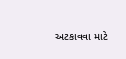અટકાવવા માટે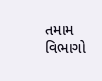તમામ વિભાગો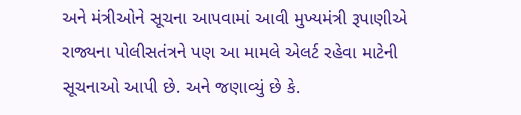અને મંત્રીઓને સૂચના આપવામાં આવી મુખ્યમંત્રી રૂપાણીએ રાજ્યના પોલીસતંત્રને પણ આ મામલે એલર્ટ રહેવા માટેની સૂચનાઓ આપી છે. અને જણાવ્યું છે કે.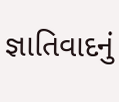જ્ઞાતિવાદનું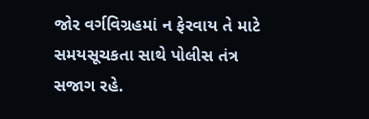જોર વર્ગવિગ્રહમાં ન ફેરવાય તે માટે સમયસૂચકતા સાથે પોલીસ તંત્ર સજાગ રહે.